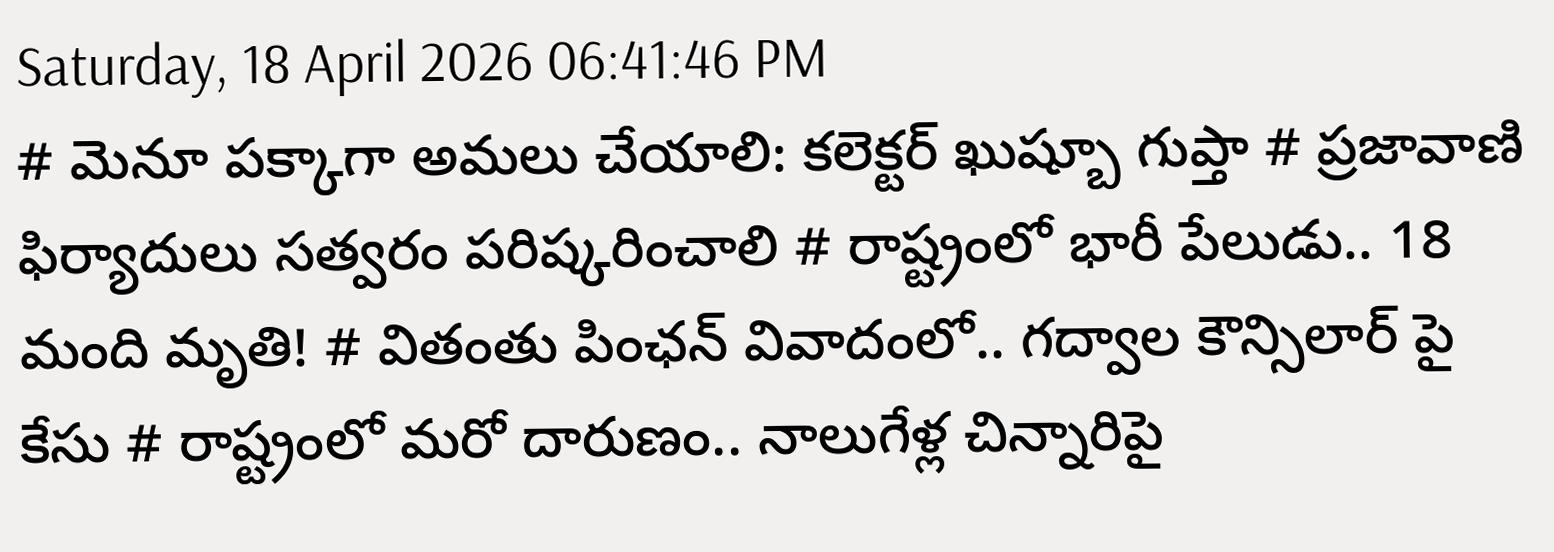Saturday, 18 April 2026 06:41:46 PM
# మెనూ పక్కాగా అమలు చేయాలి: కలెక్టర్ ఖుష్బూ గుప్తా # ప్రజావాణి ఫిర్యాదులు సత్వరం పరిష్కరించాలి # రాష్ట్రంలో భారీ పేలుడు.. 18 మంది మృతి! # వితంతు పింఛన్ వివాదంలో.. గద్వాల కౌన్సిలార్ పై కేసు # రాష్ట్రంలో మరో దారుణం.. నాలుగేళ్ల చిన్నారిపై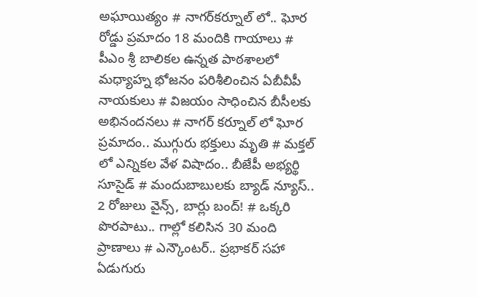అఘాయిత్యం # నాగర్‌కర్నూల్ లో.. ఘోర రోడ్డు ప్రమాదం 18 మందికి గాయాలు # పీఎం శ్రీ బాలికల ఉన్నత పాఠశాలలో మధ్యాహ్న భోజనం పరిశీలించిన ఏబీవీపీ నాయకులు # విజయం సాధించిన బీసీలకు అభినందనలు # నాగర్ కర్నూల్ లో ఘోర ప్రమాదం.. ముగ్గురు భక్తులు మృతి # మక్తల్ లో ఎన్నికల వేళ విషాదం.. బీజేపీ అభ్యర్థి సూసైడ్ # మందుబాబులకు బ్యాడ్ న్యూస్.. 2 రోజులు వైన్స్, బార్లు బంద్! # ఒక్కరి పొరపాటు.. గాల్లో కలిసిన 30 మంది ప్రాణాలు # ఎన్కౌంటర్.. ప్రభాకర్ సహా ఏడుగురు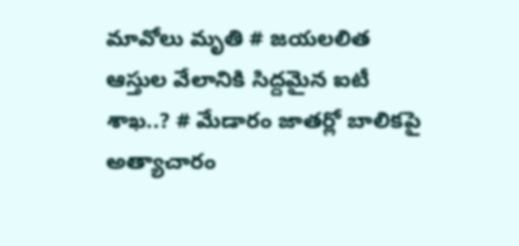మావోలు మృతి # జయలలిత ఆస్తుల వేలానికి సిద్దమైన ఐటీ శాఖ..? # మేడారం జాతర్లో బాలికపై అత్యాచారం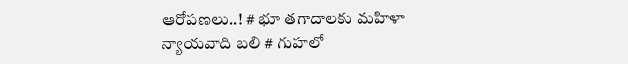ఆరోపణలు..! # భూ తగాదాలకు మహిళా న్యాయవాది బలి # గుహలో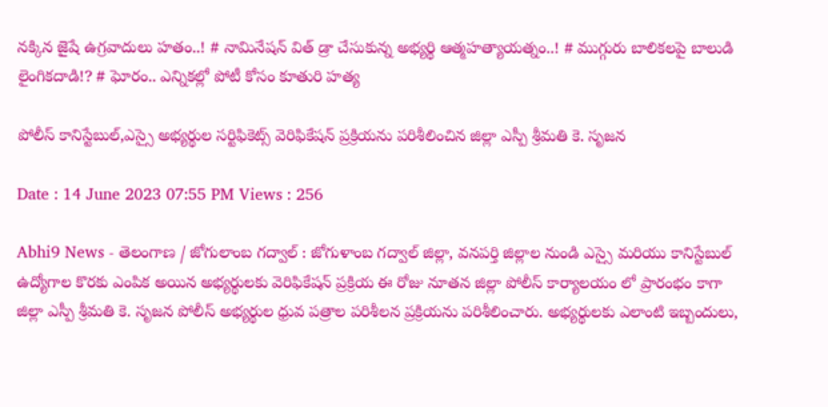నక్కిన జైషే ఉగ్రవాదులు హతం..! # నామినేషన్ విత్ డ్రా చేసుకున్న అభ్యర్థి ఆత్మహత్యాయత్నం..! # ముగ్గురు బాలికలపై బాలుడి లైంగికదాడి!? # ఘోరం.. ఎన్నికల్లో పోటీ కోసం కూతురి హత్య

పోలీస్ కానిస్టేబుల్,ఎస్సై అభ్యర్థుల సర్టిఫికెట్స్ వెరిఫికేషన్ ప్రక్రియను పరిశీలించిన జిల్లా ఎస్పీ శ్రీమతి కె. సృజన

Date : 14 June 2023 07:55 PM Views : 256

Abhi9 News - తెలంగాణ / జోగులాంబ గద్వాల్ : జోగుళాంబ గద్వాల్ జిల్లా, వనపర్తి జిల్లాల నుండి ఎస్సై మరియు కానిస్టేబుల్ ఉద్యోగాల కొరకు ఎంపిక అయిన అభ్యర్థులకు వెరిఫికేషన్ ప్రక్రియ ఈ రోజు నూతన జిల్లా పోలీస్ కార్యాలయం లో ప్రారంభం కాగా జిల్లా ఎస్పీ శ్రీమతి కె. సృజన పోలీస్ అభ్యర్థుల ధ్రువ పత్రాల పరిశీలన ప్రక్రియను పరిశీలించారు. అభ్యర్థులకు ఎలాంటి ఇబ్బందులు,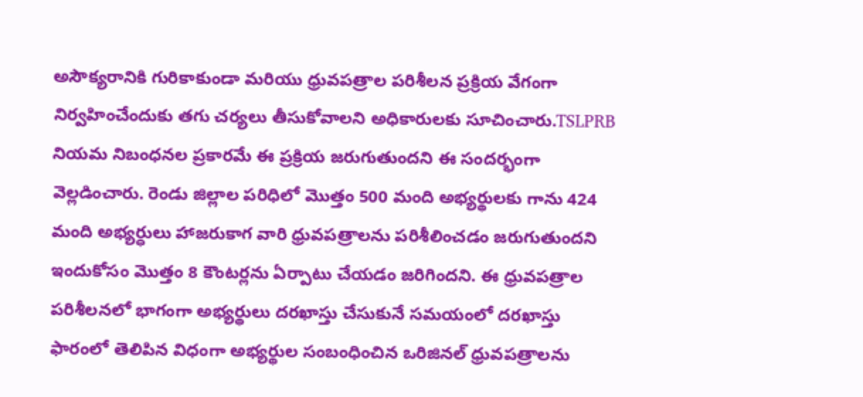అసౌక్యరానికి గురికాకుండా మరియు ధ్రువపత్రాల పరిశీలన ప్రక్రియ వేగంగా నిర్వహించేందుకు తగు చర్యలు తీసుకోవాలని అధికారులకు సూచించారు.TSLPRB నియమ నిబంధనల ప్రకారమే ఈ ప్రక్రియ జరుగుతుందని ఈ సందర్భంగా వెల్లడించారు. రెండు జిల్లాల పరిధిలో మొత్తం 500 మంది అభ్యర్థులకు గాను 424 మంది అభ్యర్ధులు హాజరుకాగ వారి ధ్రువపత్రాలను పరిశీలించడం జరుగుతుందని ఇందుకోసం మొత్తం 8 కౌంటర్లను ఏర్పాటు చేయడం జరిగిందని. ఈ ధ్రువపత్రాల పరిశీలనలో భాగంగా అభ్యర్థులు దరఖాస్తు చేసుకునే సమయంలో దరఖాస్తు ఫారంలో తెలిపిన విధంగా అభ్యర్థుల సంబంధించిన ఒరిజినల్ ధ్రువపత్రాలను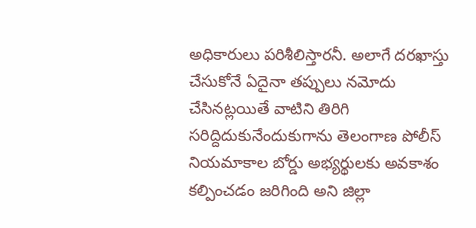అధికారులు పరిశీలిస్తారనీ. అలాగే దరఖాస్తు చేసుకోనే ఏదైనా తప్పులు నమోదు చేసినట్లయితే వాటిని తిరిగి సరిద్దిదుకునేందుకుగాను తెలంగాణ పోలీస్ నియమాకాల బోర్డు అభ్యర్థులకు అవకాశం కల్పించడం జరిగింది అని జిల్లా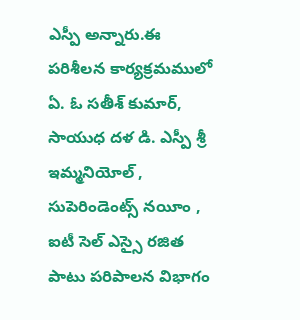ఎస్పీ అన్నారు.ఈ పరిశీలన కార్యక్రమములో ఏ. ఓ సతీశ్ కుమార్, సాయుధ దళ డి. ఎస్పీ శ్రీ ఇమ్మనియోల్ , సుపెరిండెంట్స్ నయీం , ఐటీ సెల్ ఎస్సై రజిత పాటు పరిపాలన విభాగం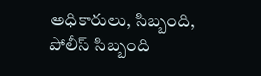అధికారులు, సిబ్బంది, పోలీస్ సిబ్బంది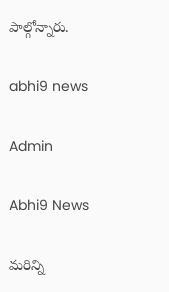పాల్గోన్నారు.

abhi9 news

Admin

Abhi9 News

మరిన్ని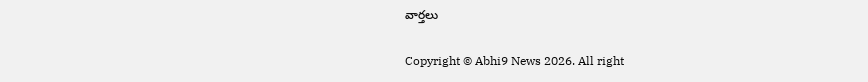వార్తలు

Copyright © Abhi9 News 2026. All right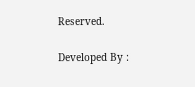Reserved.

Developed By :